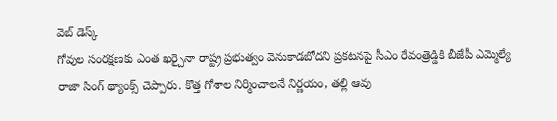వెబ్ డెస్క్
గోవుల సంరక్షణకు ఎంత ఖర్చైనా రాష్ట్ర ప్రభుత్వం వెనుకాడబోదని ప్రకటనపై సీఎం రేవంత్రెడ్డికి బీజేపీ ఎమ్మెల్యే రాజా సింగ్ థ్యాంక్స్ చెప్పారు. కొత్త గోశాల నిర్మించాలనే నిర్ణయం, తల్లి ఆవు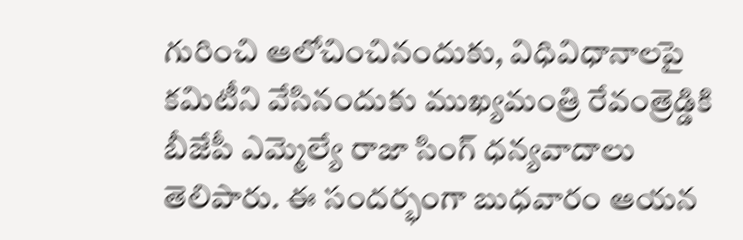గురించి ఆలోచించినందుకు, విధివిధానాలపై కమిటీని వేసినందుకు ముఖ్యమంత్రి రేవంత్రెడ్డికి బీజేపీ ఎమ్మెల్యే రాజా సింగ్ ధన్యవాదాలు తెలిపారు. ఈ సందర్భంగా బుధవారం ఆయన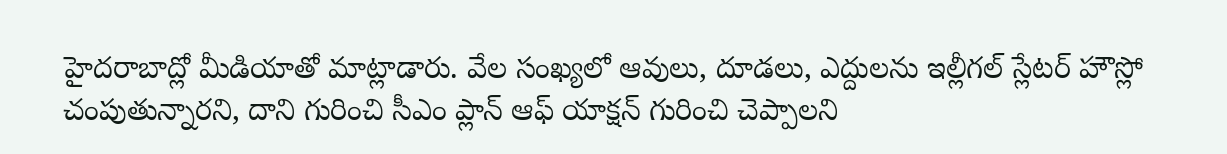హైదరాబాద్లో మీడియాతో మాట్లాడారు. వేల సంఖ్యలో ఆవులు, దూడలు, ఎద్దులను ఇల్లీగల్ స్లేటర్ హౌస్లో చంపుతున్నారని, దాని గురించి సీఎం ప్లాన్ ఆఫ్ యాక్షన్ గురించి చెప్పాలని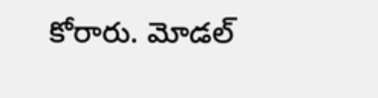కోరారు. మోడల్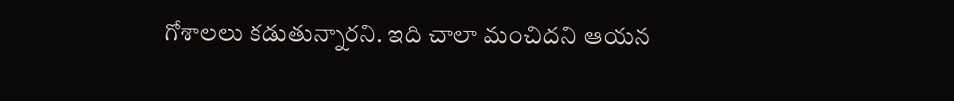గోశాలలు కడుతున్నారని. ఇది చాలా మంచిదని ఆయన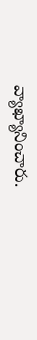వ్యాఖ్యానించారు.